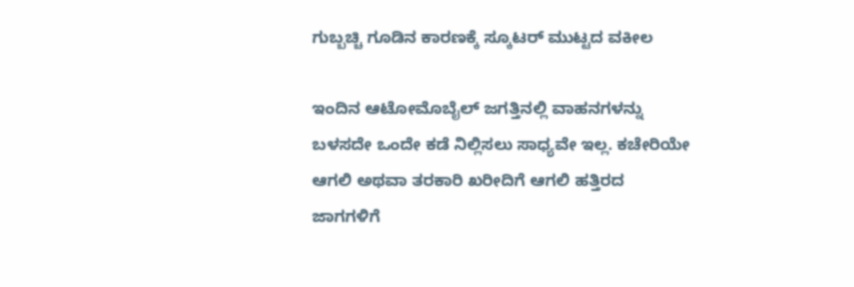ಗುಬ್ಬಚ್ಚಿ ಗೂಡಿನ ಕಾರಣಕ್ಕೆ ಸ್ಕೂಟರ್ ಮುಟ್ಟದ ವಕೀಲ

ಇಂದಿನ ಆಟೋಮೊಬೈಲ್ ಜಗತ್ತಿನಲ್ಲಿ ವಾಹನಗಳನ್ನು ಬಳಸದೇ ಒಂದೇ ಕಡೆ ನಿಲ್ಲಿಸಲು ಸಾಧ್ಯವೇ ಇಲ್ಲ. ಕಚೇರಿಯೇ ಆಗಲಿ ಅಥವಾ ತರಕಾರಿ ಖರೀದಿಗೆ ಆಗಲಿ ಹತ್ತಿರದ ಜಾಗಗಳಿಗೆ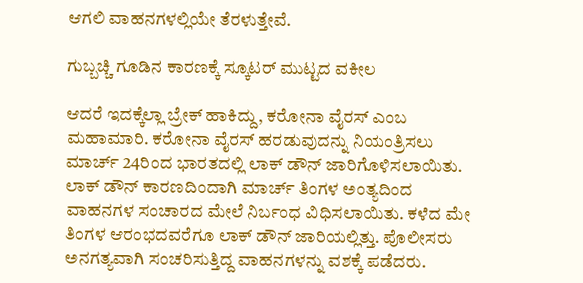ಆಗಲಿ ವಾಹನಗಳಲ್ಲಿಯೇ ತೆರಳುತ್ತೇವೆ.

ಗುಬ್ಬಚ್ಚಿ ಗೂಡಿನ ಕಾರಣಕ್ಕೆ ಸ್ಕೂಟರ್ ಮುಟ್ಟದ ವಕೀಲ

ಆದರೆ ಇದಕ್ಕೆಲ್ಲಾ ಬ್ರೇಕ್ ಹಾಕಿದ್ದು, ಕರೋನಾ ವೈರಸ್ ಎಂಬ ಮಹಾಮಾರಿ. ಕರೋನಾ ವೈರಸ್ ಹರಡುವುದನ್ನು ನಿಯಂತ್ರಿಸಲು ಮಾರ್ಚ್ 24ರಿಂದ ಭಾರತದಲ್ಲಿ ಲಾಕ್ ಡೌನ್ ಜಾರಿಗೊಳಿಸಲಾಯಿತು. ಲಾಕ್ ಡೌನ್ ಕಾರಣದಿಂದಾಗಿ ಮಾರ್ಚ್ ತಿಂಗಳ ಅಂತ್ಯದಿಂದ ವಾಹನಗಳ ಸಂಚಾರದ ಮೇಲೆ ನಿರ್ಬಂಧ ವಿಧಿಸಲಾಯಿತು. ಕಳೆದ ಮೇ ತಿಂಗಳ ಆರಂಭದವರೆಗೂ ಲಾಕ್ ಡೌನ್ ಜಾರಿಯಲ್ಲಿತ್ತು. ಪೊಲೀಸರು ಅನಗತ್ಯವಾಗಿ ಸಂಚರಿಸುತ್ತಿದ್ದ ವಾಹನಗಳನ್ನು ವಶಕ್ಕೆ ಪಡೆದರು.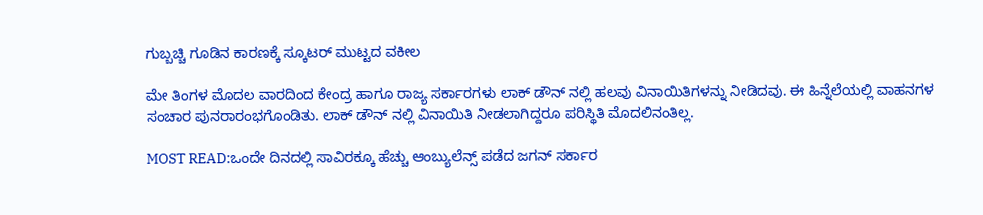ಗುಬ್ಬಚ್ಚಿ ಗೂಡಿನ ಕಾರಣಕ್ಕೆ ಸ್ಕೂಟರ್ ಮುಟ್ಟದ ವಕೀಲ

ಮೇ ತಿಂಗಳ ಮೊದಲ ವಾರದಿಂದ ಕೇಂದ್ರ ಹಾಗೂ ರಾಜ್ಯ ಸರ್ಕಾರಗಳು ಲಾಕ್ ಡೌನ್ ನಲ್ಲಿ ಹಲವು ವಿನಾಯಿತಿಗಳನ್ನು ನೀಡಿದವು. ಈ ಹಿನ್ನೆಲೆಯಲ್ಲಿ ವಾಹನಗಳ ಸಂಚಾರ ಪುನರಾರಂಭಗೊಂಡಿತು. ಲಾಕ್ ಡೌನ್ ನಲ್ಲಿ ವಿನಾಯಿತಿ ನೀಡಲಾಗಿದ್ದರೂ ಪರಿಸ್ಥಿತಿ ಮೊದಲಿನಂತಿಲ್ಲ.

MOST READ:ಒಂದೇ ದಿನದಲ್ಲಿ ಸಾವಿರಕ್ಕೂ ಹೆಚ್ಚು ಆಂಬ್ಯುಲೆನ್ಸ್ ಪಡೆದ ಜಗನ್ ಸರ್ಕಾರ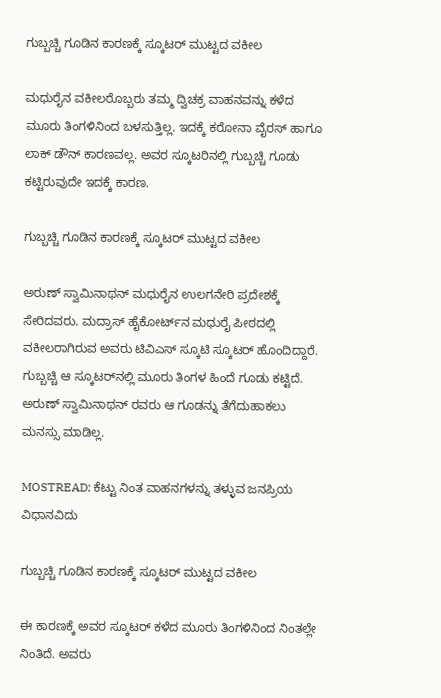ಗುಬ್ಬಚ್ಚಿ ಗೂಡಿನ ಕಾರಣಕ್ಕೆ ಸ್ಕೂಟರ್ ಮುಟ್ಟದ ವಕೀಲ

ಮಧುರೈನ ವಕೀಲರೊಬ್ಬರು ತಮ್ಮ ದ್ವಿಚಕ್ರ ವಾಹನವನ್ನು ಕಳೆದ ಮೂರು ತಿಂಗಳಿನಿಂದ ಬಳಸುತ್ತಿಲ್ಲ. ಇದಕ್ಕೆ ಕರೋನಾ ವೈರಸ್ ಹಾಗೂ ಲಾಕ್ ಡೌನ್ ಕಾರಣವಲ್ಲ. ಅವರ ಸ್ಕೂಟರಿನಲ್ಲಿ ಗುಬ್ಬಚ್ಚಿ ಗೂಡು ಕಟ್ಟಿರುವುದೇ ಇದಕ್ಕೆ ಕಾರಣ.

ಗುಬ್ಬಚ್ಚಿ ಗೂಡಿನ ಕಾರಣಕ್ಕೆ ಸ್ಕೂಟರ್ ಮುಟ್ಟದ ವಕೀಲ

ಅರುಣ್ ಸ್ವಾಮಿನಾಥನ್ ಮಧುರೈನ ಉಲಗನೇರಿ ಪ್ರದೇಶಕ್ಕೆ ಸೇರಿದವರು. ಮದ್ರಾಸ್ ಹೈಕೋರ್ಟ್‌ನ ಮಧುರೈ ಪೀಠದಲ್ಲಿ ವಕೀಲರಾಗಿರುವ ಅವರು ಟಿವಿಎಸ್ ಸ್ಕೂಟಿ ಸ್ಕೂಟರ್ ಹೊಂದಿದ್ದಾರೆ. ಗುಬ್ಬಚ್ಚಿ ಆ ಸ್ಕೂಟರ್‌ನಲ್ಲಿ ಮೂರು ತಿಂಗಳ ಹಿಂದೆ ಗೂಡು ಕಟ್ಟಿದೆ. ಅರುಣ್ ಸ್ವಾಮಿನಾಥನ್ ರವರು ಆ ಗೂಡನ್ನು ತೆಗೆದುಹಾಕಲು ಮನಸ್ಸು ಮಾಡಿಲ್ಲ.

MOSTREAD: ಕೆಟ್ಟು ನಿಂತ ವಾಹನಗಳನ್ನು ತಳ್ಳುವ ಜನಪ್ರಿಯ ವಿಧಾನವಿದು

ಗುಬ್ಬಚ್ಚಿ ಗೂಡಿನ ಕಾರಣಕ್ಕೆ ಸ್ಕೂಟರ್ ಮುಟ್ಟದ ವಕೀಲ

ಈ ಕಾರಣಕ್ಕೆ ಅವರ ಸ್ಕೂಟರ್ ಕಳೆದ ಮೂರು ತಿಂಗಳಿನಿಂದ ನಿಂತಲ್ಲೇ ನಿಂತಿದೆ. ಅವರು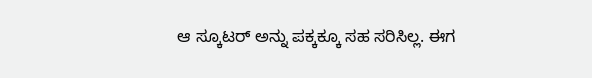ಆ ಸ್ಕೂಟರ್ ಅನ್ನು ಪಕ್ಕಕ್ಕೂ ಸಹ ಸರಿಸಿಲ್ಲ. ಈಗ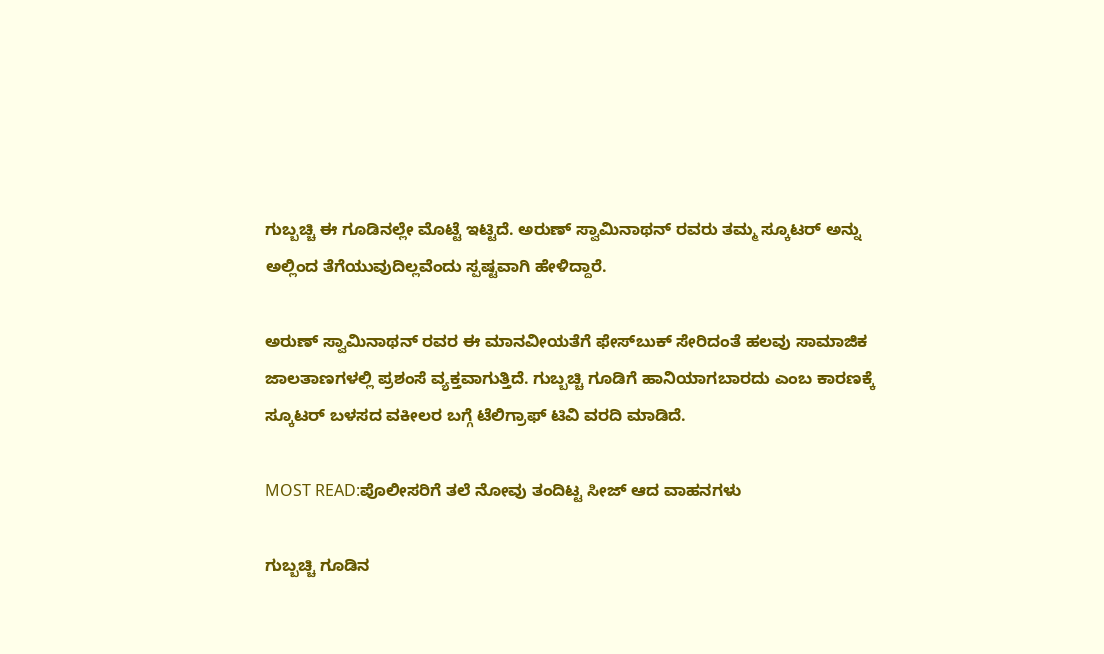ಗುಬ್ಬಚ್ಚಿ ಈ ಗೂಡಿನಲ್ಲೇ ಮೊಟ್ಟೆ ಇಟ್ಟಿದೆ. ಅರುಣ್ ಸ್ವಾಮಿನಾಥನ್ ರವರು ತಮ್ಮ ಸ್ಕೂಟರ್ ಅನ್ನು ಅಲ್ಲಿಂದ ತೆಗೆಯುವುದಿಲ್ಲವೆಂದು ಸ್ಪಷ್ಟವಾಗಿ ಹೇಳಿದ್ದಾರೆ.

ಅರುಣ್ ಸ್ವಾಮಿನಾಥನ್ ರವರ ಈ ಮಾನವೀಯತೆಗೆ ಫೇಸ್‌ಬುಕ್ ಸೇರಿದಂತೆ ಹಲವು ಸಾಮಾಜಿಕ ಜಾಲತಾಣಗಳಲ್ಲಿ ಪ್ರಶಂಸೆ ವ್ಯಕ್ತವಾಗುತ್ತಿದೆ. ಗುಬ್ಬಚ್ಚಿ ಗೂಡಿಗೆ ಹಾನಿಯಾಗಬಾರದು ಎಂಬ ಕಾರಣಕ್ಕೆ ಸ್ಕೂಟರ್ ಬಳಸದ ವಕೀಲರ ಬಗ್ಗೆ ಟೆಲಿಗ್ರಾಫ್ ಟಿವಿ ವರದಿ ಮಾಡಿದೆ.

MOST READ:ಪೊಲೀಸರಿಗೆ ತಲೆ ನೋವು ತಂದಿಟ್ಟ ಸೀಜ್ ಆದ ವಾಹನಗಳು

ಗುಬ್ಬಚ್ಚಿ ಗೂಡಿನ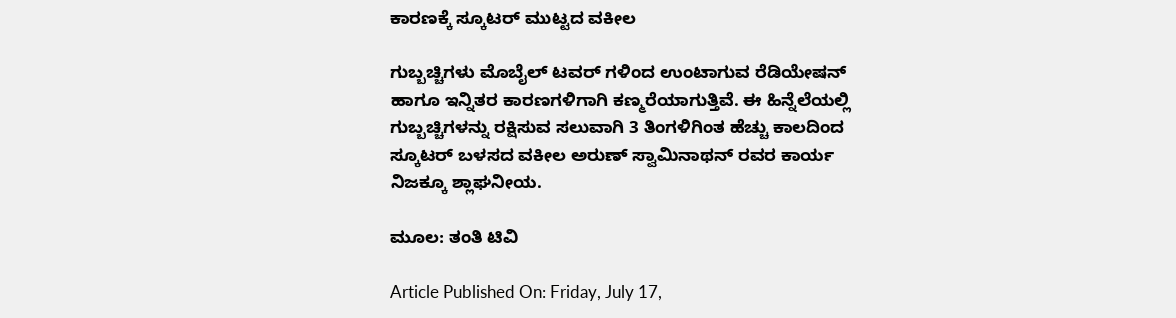ಕಾರಣಕ್ಕೆ ಸ್ಕೂಟರ್ ಮುಟ್ಟದ ವಕೀಲ

ಗುಬ್ಬಚ್ಚಿಗಳು ಮೊಬೈಲ್ ಟವರ್ ಗಳಿಂದ ಉಂಟಾಗುವ ರೆಡಿಯೇಷನ್ ಹಾಗೂ ಇನ್ನಿತರ ಕಾರಣಗಳಿಗಾಗಿ ಕಣ್ಮರೆಯಾಗುತ್ತಿವೆ. ಈ ಹಿನ್ನೆಲೆಯಲ್ಲಿ ಗುಬ್ಬಚ್ಚಿಗಳನ್ನು ರಕ್ಷಿಸುವ ಸಲುವಾಗಿ 3 ತಿಂಗಳಿಗಿಂತ ಹೆಚ್ಚು ಕಾಲದಿಂದ ಸ್ಕೂಟರ್ ಬಳಸದ ವಕೀಲ ಅರುಣ್ ಸ್ವಾಮಿನಾಥನ್ ರವರ ಕಾರ್ಯ ನಿಜಕ್ಕೂ ಶ್ಲಾಘನೀಯ.

ಮೂಲ: ತಂತಿ ಟಿವಿ

Article Published On: Friday, July 17,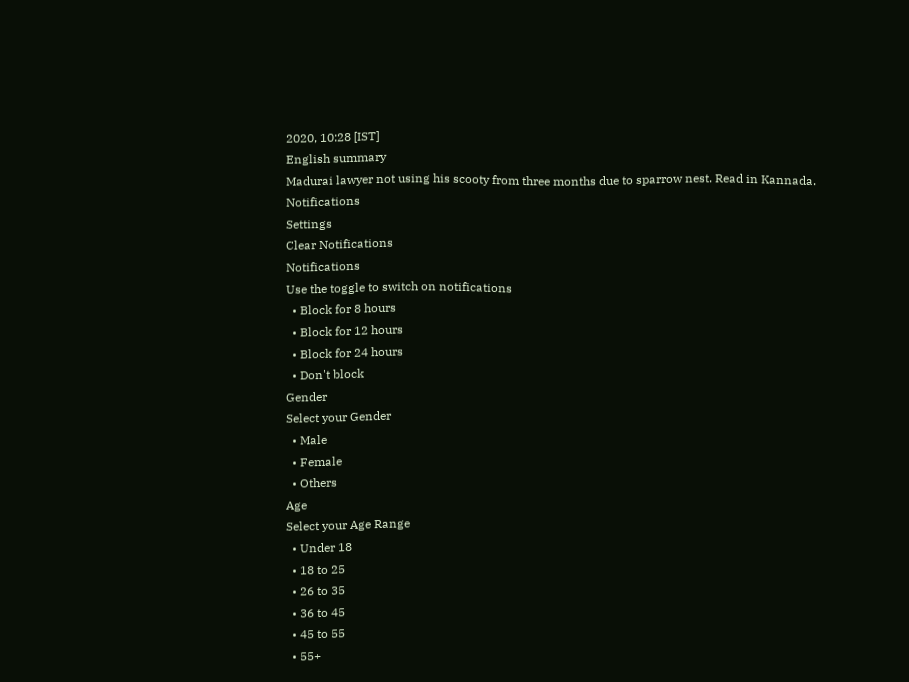2020, 10:28 [IST]
English summary
Madurai lawyer not using his scooty from three months due to sparrow nest. Read in Kannada.
Notifications
Settings
Clear Notifications
Notifications
Use the toggle to switch on notifications
  • Block for 8 hours
  • Block for 12 hours
  • Block for 24 hours
  • Don't block
Gender
Select your Gender
  • Male
  • Female
  • Others
Age
Select your Age Range
  • Under 18
  • 18 to 25
  • 26 to 35
  • 36 to 45
  • 45 to 55
  • 55+